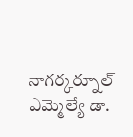నాగర్కర్నూల్ ఎమ్మెల్యే డా.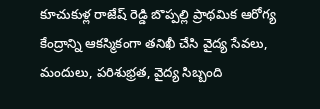కూచుకుళ్ల రాజేష్ రెడ్డి బొప్పల్లి ప్రాథమిక ఆరోగ్య కేంద్రాన్ని ఆకస్మికంగా తనిఖీ చేసి వైద్య సేవలు, మందులు, పరిశుభ్రత, వైద్య సిబ్బంది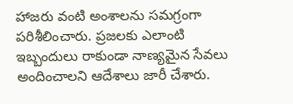హాజరు వంటి అంశాలను సమగ్రంగా పరిశీలించారు. ప్రజలకు ఎలాంటి ఇబ్బందులు రాకుండా నాణ్యమైన సేవలు అందించాలని ఆదేశాలు జారీ చేశారు.